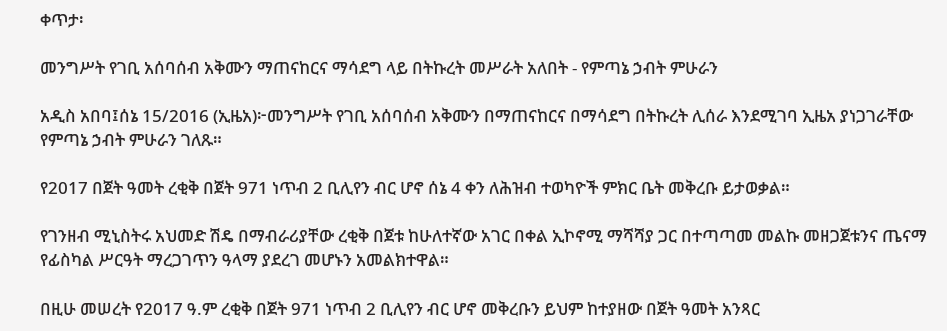ቀጥታ፡

መንግሥት የገቢ አሰባሰብ አቅሙን ማጠናከርና ማሳደግ ላይ በትኩረት መሥራት አለበት - የምጣኔ ኃብት ምሁራን

አዲስ አበባ፤ሰኔ 15/2016 (ኢዜአ)፦መንግሥት የገቢ አሰባሰብ አቅሙን በማጠናከርና በማሳደግ በትኩረት ሊሰራ እንደሚገባ ኢዜአ ያነጋገራቸው የምጣኔ ኃብት ምሁራን ገለጹ።

የ2017 በጀት ዓመት ረቂቅ በጀት 971 ነጥብ 2 ቢሊየን ብር ሆኖ ሰኔ 4 ቀን ለሕዝብ ተወካዮች ምክር ቤት መቅረቡ ይታወቃል።

የገንዘብ ሚኒስትሩ አህመድ ሽዴ በማብራሪያቸው ረቂቅ በጀቱ ከሁለተኛው አገር በቀል ኢኮኖሚ ማሻሻያ ጋር በተጣጣመ መልኩ መዘጋጀቱንና ጤናማ የፊስካል ሥርዓት ማረጋገጥን ዓላማ ያደረገ መሆኑን አመልክተዋል።

በዚሁ መሠረት የ2017 ዓ.ም ረቂቅ በጀት 971 ነጥብ 2 ቢሊየን ብር ሆኖ መቅረቡን ይህም ከተያዘው በጀት ዓመት አንጻር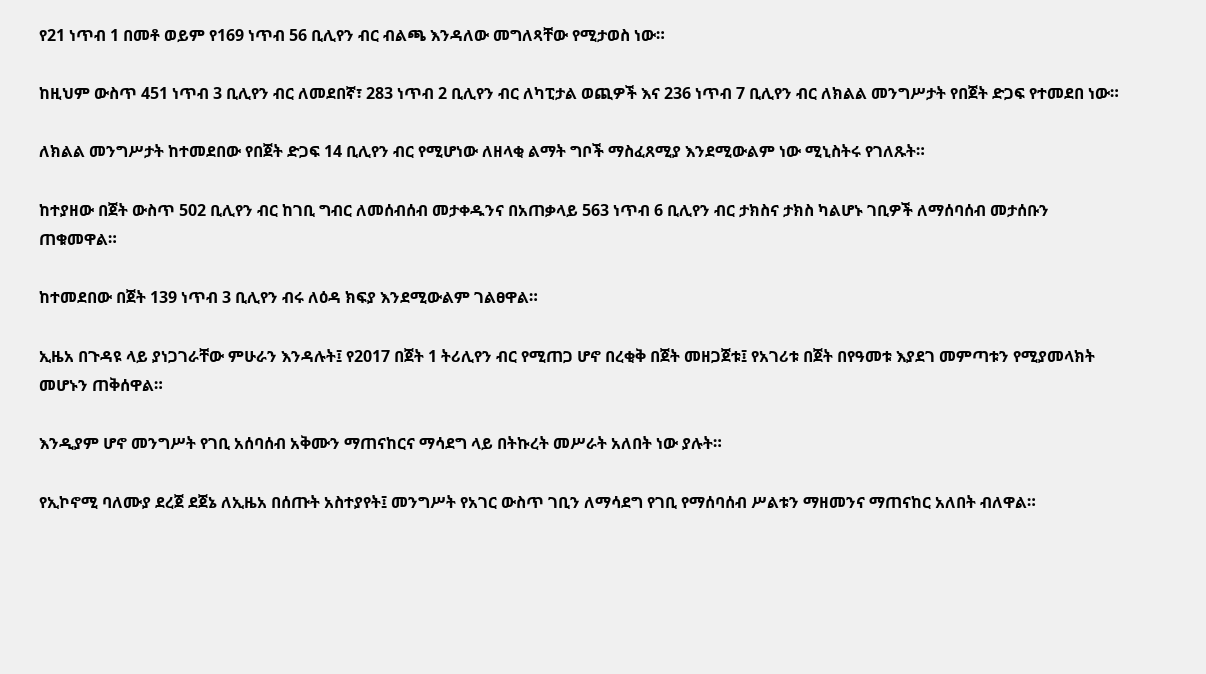የ21 ነጥብ 1 በመቶ ወይም የ169 ነጥብ 56 ቢሊየን ብር ብልጫ እንዳለው መግለጻቸው የሚታወስ ነው።

ከዚህም ውስጥ 451 ነጥብ 3 ቢሊየን ብር ለመደበኛ፣ 283 ነጥብ 2 ቢሊየን ብር ለካፒታል ወጪዎች እና 236 ነጥብ 7 ቢሊየን ብር ለክልል መንግሥታት የበጀት ድጋፍ የተመደበ ነው።

ለክልል መንግሥታት ከተመደበው የበጀት ድጋፍ 14 ቢሊየን ብር የሚሆነው ለዘላቂ ልማት ግቦች ማስፈጸሚያ እንደሚውልም ነው ሚኒስትሩ የገለጹት።

ከተያዘው በጀት ውስጥ 502 ቢሊየን ብር ከገቢ ግብር ለመሰብሰብ መታቀዱንና በአጠቃላይ 563 ነጥብ 6 ቢሊየን ብር ታክስና ታክስ ካልሆኑ ገቢዎች ለማሰባሰብ መታሰቡን ጠቁመዋል።

ከተመደበው በጀት 139 ነጥብ 3 ቢሊየን ብሩ ለዕዳ ክፍያ እንደሚውልም ገልፀዋል።

ኢዜአ በጉዳዩ ላይ ያነጋገራቸው ምሁራን እንዳሉት፤ የ2017 በጀት 1 ትሪሊየን ብር የሚጠጋ ሆኖ በረቂቅ በጀት መዘጋጀቱ፤ የአገሪቱ በጀት በየዓመቱ እያደገ መምጣቱን የሚያመላክት መሆኑን ጠቅሰዋል።

እንዲያም ሆኖ መንግሥት የገቢ አሰባሰብ አቅሙን ማጠናከርና ማሳደግ ላይ በትኩረት መሥራት አለበት ነው ያሉት።

የኢኮኖሚ ባለሙያ ደረጀ ደጀኔ ለኢዜአ በሰጡት አስተያየት፤ መንግሥት የአገር ውስጥ ገቢን ለማሳደግ የገቢ የማሰባሰብ ሥልቱን ማዘመንና ማጠናከር አለበት ብለዋል።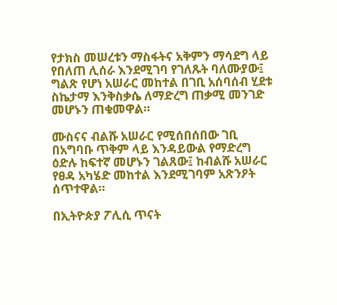የታክስ መሠረቱን ማስፋትና አቅምን ማሳደግ ላይ የበለጠ ሊሰራ እንደሚገባ የገለጹት ባለሙያው፤ ግልጽ የሆነ አሠራር መከተል በገቢ አሰባሰብ ሂደቱ ስኬታማ እንቅስቃሴ ለማድረግ ጠቃሚ መንገድ መሆኑን ጠቁመዋል።

ሙስናና ብልሹ አሠራር የሚሰበሰበው ገቢ በአግባቡ ጥቅም ላይ እንዳይውል የማድረግ ዕድሉ ከፍተኛ መሆኑን ገልጸው፤ ከብልሹ አሠራር የፀዳ አካሄድ መከተል እንደሚገባም አጽንዖት ሰጥተዋል።

በኢትዮጵያ ፖሊሲ ጥናት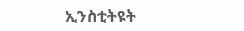ኢንስቲትዩት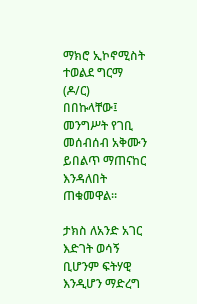ማክሮ ኢኮኖሚስት ተወልደ ግርማ (ዶ/ር) በበኩላቸው፤ መንግሥት የገቢ መሰብሰብ አቅሙን ይበልጥ ማጠናከር እንዳለበት ጠቁመዋል።

ታክስ ለአንድ አገር እድገት ወሳኝ ቢሆንም ፍትሃዊ እንዲሆን ማድረግ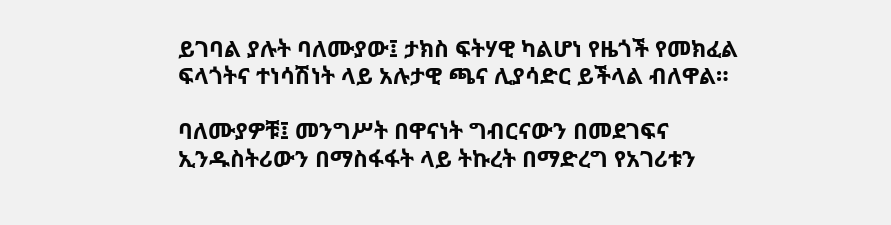ይገባል ያሉት ባለሙያው፤ ታክስ ፍትሃዊ ካልሆነ የዜጎች የመክፈል ፍላጎትና ተነሳሽነት ላይ አሉታዊ ጫና ሊያሳድር ይችላል ብለዋል።

ባለሙያዎቹ፤ መንግሥት በዋናነት ግብርናውን በመደገፍና ኢንዱስትሪውን በማስፋፋት ላይ ትኩረት በማድረግ የአገሪቱን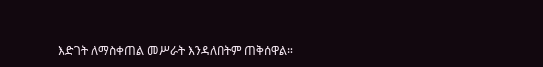እድገት ለማስቀጠል መሥራት እንዳለበትም ጠቅሰዋል።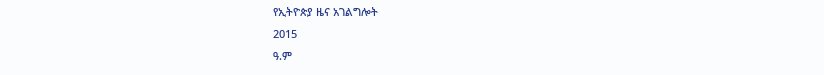የኢትዮጵያ ዜና አገልግሎት
2015
ዓ.ም